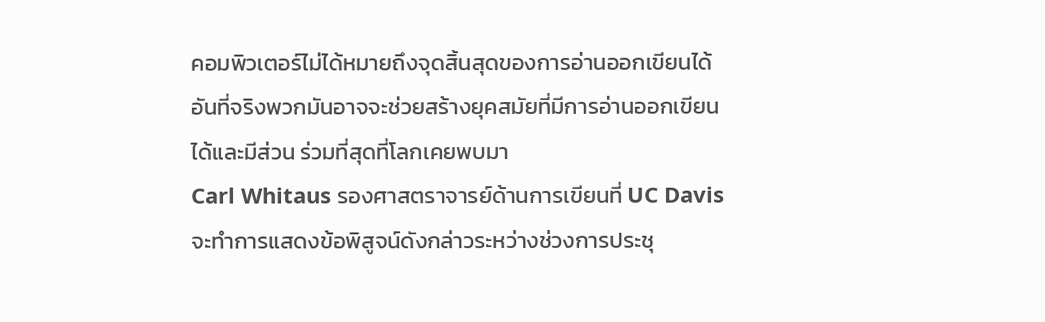คอมพิวเตอร์ไม่ได้หมายถึงจุดสิ้นสุดของการอ่านออกเขียนได้ อันที่จริงพวกมันอาจจะช่วยสร้างยุคสมัยที่มีการอ่านออกเขียนได้และมีส่วน ร่วมที่สุดที่โลกเคยพบมา
Carl Whitaus รองศาสตราจารย์ด้านการเขียนที่ UC Davis จะทำการแสดงข้อพิสูจน์ดังกล่าวระหว่างช่วงการประชุ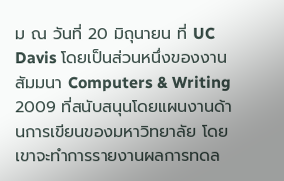ม ณ วันที่ 20 มิถุนายน ที่ UC Davis โดยเป็นส่วนหนึ่งของงานสัมมนา Computers & Writing 2009 ที่สนับสนุนโดยแผนงานด้านการเขียนของมหาวิทยาลัย โดยเขาจะทำการรายงานผลการทดล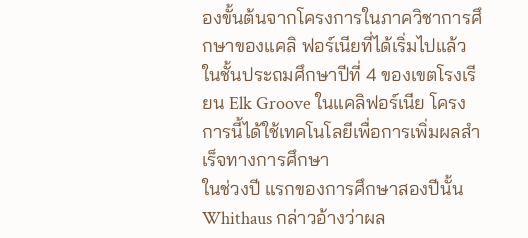องขั้นต้นจากโครงการในภาควิชาการศึกษาของแคลิ ฟอร์เนียที่ได้เริ่มไปแล้วในชั้นประถมศึกษาปีที่ 4 ของเขตโรงเรียน Elk Groove ในแคลิฟอร์เนีย โครงการนี้ได้ใช้เทคโนโลยีเพื่อการเพิ่มผลสำเร็จทางการศึกษา
ในช่วงปี แรกของการศึกษาสองปีนั้น Whithaus กล่าวอ้างว่าผล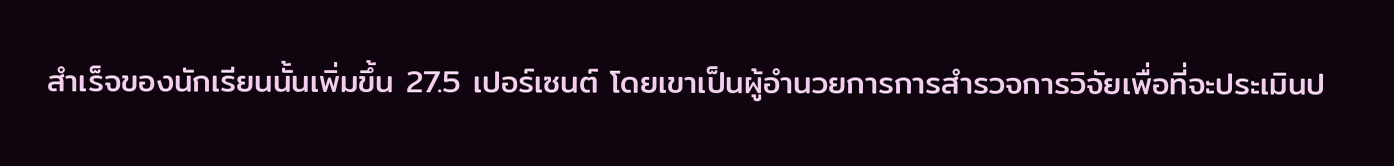สำเร็จของนักเรียนนั้นเพิ่มขึ้น 27.5 เปอร์เซนต์ โดยเขาเป็นผู้อำนวยการการสำรวจการวิจัยเพื่อที่จะประเมินป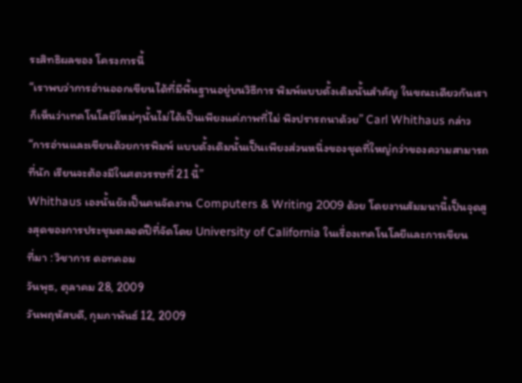ระสิทธิผลของ โครงการนี้
“เราพบว่าการอ่านออกเขียนได้ที่มีพื้นฐานอยู่บนวิธีการ พิมพ์แบบดั้งเดิมนั้นสำคัญ ในขณะเดียวกันเราก็เห็นว่าเทคโนโลยีใหม่ๆนั้นไม่ได้เป็นเพียงแค่ภาพที่ไม่ พึงปรารถนาด้วย” Carl Whithaus กล่าว
“การอ่านและเขียนด้วยการพิมพ์ แบบดั้งเดิมนั้นเป็นเพียงส่วนหนึ่งของชุดที่ใหญ่กว่าของความสามารถที่นัก เรียนจะต้องมีในศตวรรษที่ 21 นี้”
Whithaus เองนั้นยังเป็นคนจัดงาน Computers & Writing 2009 ด้วย โดยงานสัมมนานี้เป็นจุดสูงสุดของการประชุมตลอดปีที่จัดโดย University of California ในเรื่องเทคโนโลยีและการเขียน
ที่มา : วิชาการ ดอทคอม
วันพุธ, ตุลาคม 28, 2009
วันพฤหัสบดี, กุมภาพันธ์ 12, 2009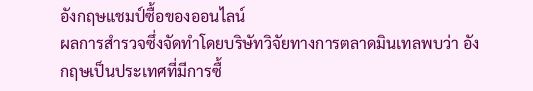อังกฤษแชมป์ซื้อของออนไลน์
ผลการสำรวจซึ่งจัดทำโดยบริษัทวิจัยทางการตลาดมินเทลพบว่า อังกฤษเป็นประเทศที่มีการซื้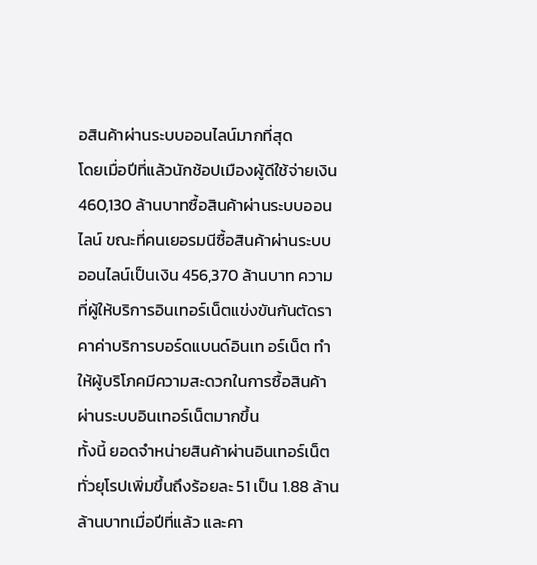อสินค้าผ่านระบบออนไลน์มากที่สุด
โดยเมื่อปีที่แล้วนักช้อปเมืองผู้ดีใช้จ่ายเงิน 460,130 ล้านบาทซื้อสินค้าผ่านระบบออนไลน์ ขณะที่คนเยอรมนีซื้อสินค้าผ่านระบบออนไลน์เป็นเงิน 456,370 ล้านบาท ความที่ผู้ให้บริการอินเทอร์เน็ตแข่งขันกันตัดราคาค่าบริการบอร์ดแบนด์อินเท อร์เน็ต ทำให้ผู้บริโภคมีความสะดวกในการซื้อสินค้าผ่านระบบอินเทอร์เน็ตมากขึ้น
ทั้งนี้ ยอดจำหน่ายสินค้าผ่านอินเทอร์เน็ตทั่วยุโรปเพิ่มขึ้นถึงร้อยละ 51 เป็น 1.88 ล้านล้านบาทเมื่อปีที่แล้ว และคา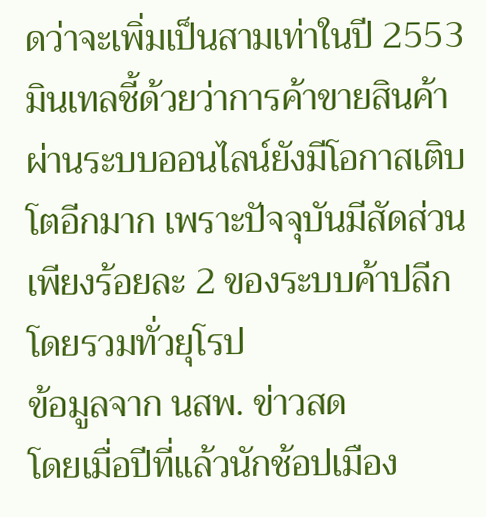ดว่าจะเพิ่มเป็นสามเท่าในปี 2553 มินเทลชี้ด้วยว่าการค้าขายสินค้าผ่านระบบออนไลน์ยังมีโอกาสเติบโตอีกมาก เพราะปัจจุบันมีสัดส่วนเพียงร้อยละ 2 ของระบบค้าปลีกโดยรวมทั่วยุโรป
ข้อมูลจาก นสพ. ข่าวสด
โดยเมื่อปีที่แล้วนักช้อปเมือง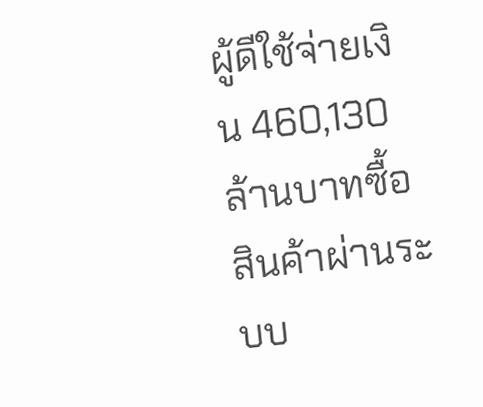ผู้ดีใช้จ่ายเงิน 460,130 ล้านบาทซื้อสินค้าผ่านระบบ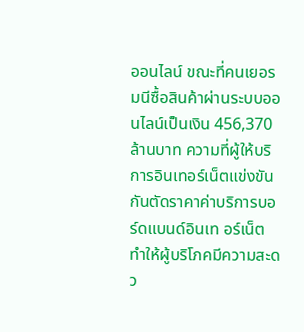ออนไลน์ ขณะที่คนเยอรมนีซื้อสินค้าผ่านระบบออนไลน์เป็นเงิน 456,370 ล้านบาท ความที่ผู้ให้บริการอินเทอร์เน็ตแข่งขันกันตัดราคาค่าบริการบอร์ดแบนด์อินเท อร์เน็ต ทำให้ผู้บริโภคมีความสะดว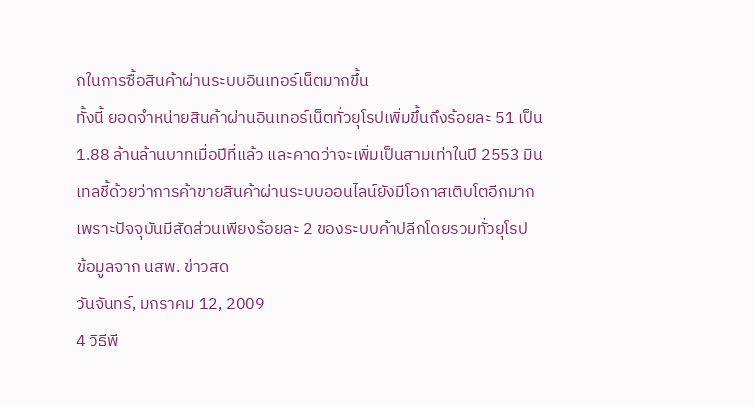กในการซื้อสินค้าผ่านระบบอินเทอร์เน็ตมากขึ้น
ทั้งนี้ ยอดจำหน่ายสินค้าผ่านอินเทอร์เน็ตทั่วยุโรปเพิ่มขึ้นถึงร้อยละ 51 เป็น 1.88 ล้านล้านบาทเมื่อปีที่แล้ว และคาดว่าจะเพิ่มเป็นสามเท่าในปี 2553 มินเทลชี้ด้วยว่าการค้าขายสินค้าผ่านระบบออนไลน์ยังมีโอกาสเติบโตอีกมาก เพราะปัจจุบันมีสัดส่วนเพียงร้อยละ 2 ของระบบค้าปลีกโดยรวมทั่วยุโรป
ข้อมูลจาก นสพ. ข่าวสด
วันจันทร์, มกราคม 12, 2009
4 วิธีพี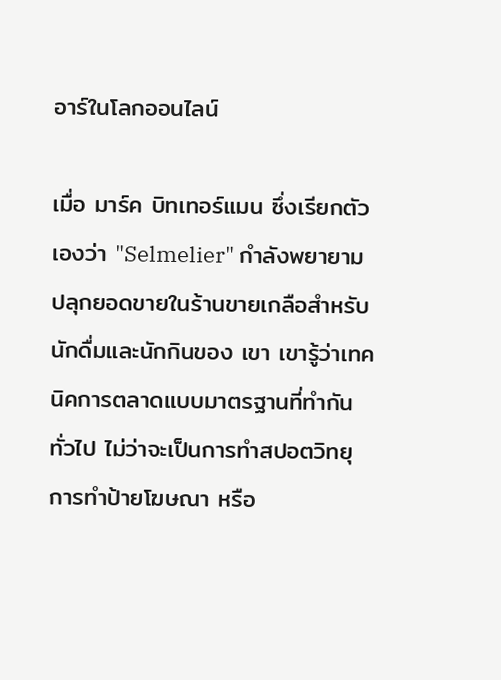อาร์ในโลกออนไลน์

เมื่อ มาร์ค บิทเทอร์แมน ซึ่งเรียกตัวเองว่า "Selmelier" กำลังพยายามปลุกยอดขายในร้านขายเกลือสำหรับนักดื่มและนักกินของ เขา เขารู้ว่าเทคนิคการตลาดแบบมาตรฐานที่ทำกันทั่วไป ไม่ว่าจะเป็นการทำสปอตวิทยุ การทำป้ายโฆษณา หรือ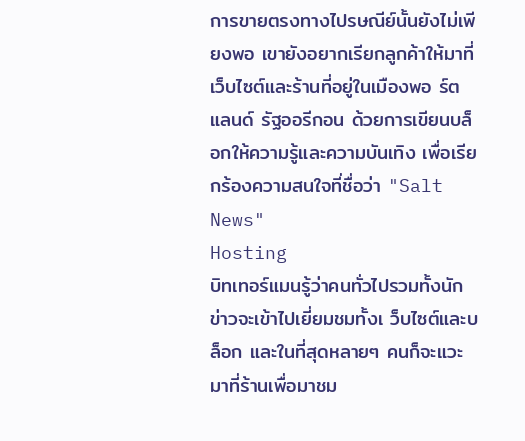การขายตรงทางไปรษณีย์นั้นยังไม่เพียงพอ เขายังอยากเรียกลูกค้าให้มาที่เว็บไซต์และร้านที่อยู่ในเมืองพอ ร์ตแลนด์ รัฐออรีกอน ด้วยการเขียนบล็อกให้ความรู้และความบันเทิง เพื่อเรียกร้องความสนใจที่ชื่อว่า "Salt News"
Hosting
บิทเทอร์แมนรู้ว่าคนทั่วไปรวมทั้งนักข่าวจะเข้าไปเยี่ยมชมทั้งเ ว็บไซต์และบล็อก และในที่สุดหลายๆ คนก็จะแวะมาที่ร้านเพื่อมาชม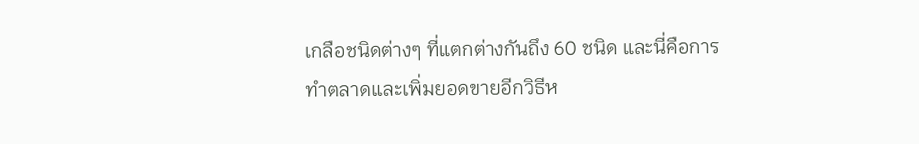เกลือชนิดต่างๆ ที่แตกต่างกันถึง 60 ชนิด และนี่คือการทำตลาดและเพิ่มยอดขายอีกวิธีห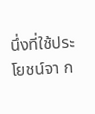นึ่งที่ใช้ประโยชน์จา ก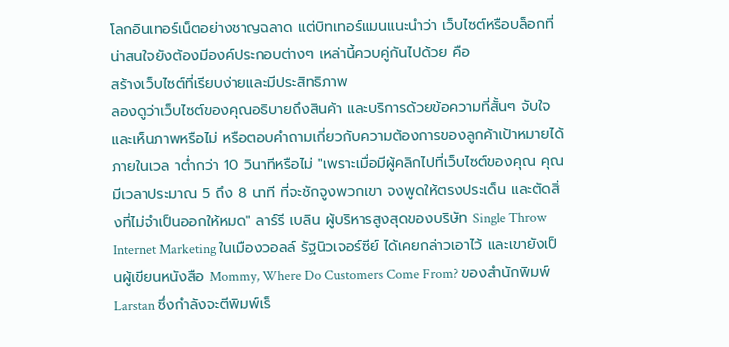โลกอินเทอร์เน็ตอย่างชาญฉลาด แต่บิทเทอร์แมนแนะนำว่า เว็บไซต์หรือบล็อกที่น่าสนใจยังต้องมีองค์ประกอบต่างๆ เหล่านี้ควบคู่กันไปด้วย คือ
สร้างเว็บไซต์ที่เรียบง่ายและมีประสิทธิภาพ
ลองดูว่าเว็บไซต์ของคุณอธิบายถึงสินค้า และบริการด้วยข้อความที่สั้นๆ จับใจ และเห็นภาพหรือไม่ หรือตอบคำถามเกี่ยวกับความต้องการของลูกค้าเป้าหมายได้ภายในเวล าต่ำกว่า 10 วินาทีหรือไม่ "เพราะเมื่อมีผู้คลิกไปที่เว็บไซต์ของคุณ คุณมีเวลาประมาณ 5 ถึง 8 นาที ที่จะชักจูงพวกเขา จงพูดให้ตรงประเด็น และตัดสิ่งที่ไม่จำเป็นออกให้หมด" ลาร์รี เบลิน ผู้บริหารสูงสุดของบริษัท Single Throw Internet Marketing ในเมืองวอลล์ รัฐนิวเจอร์ซีย์ ได้เคยกล่าวเอาไว้ และเขายังเป็นผู้เขียนหนังสือ Mommy, Where Do Customers Come From? ของสำนักพิมพ์ Larstan ซึ่งกำลังจะตีพิมพ์เร็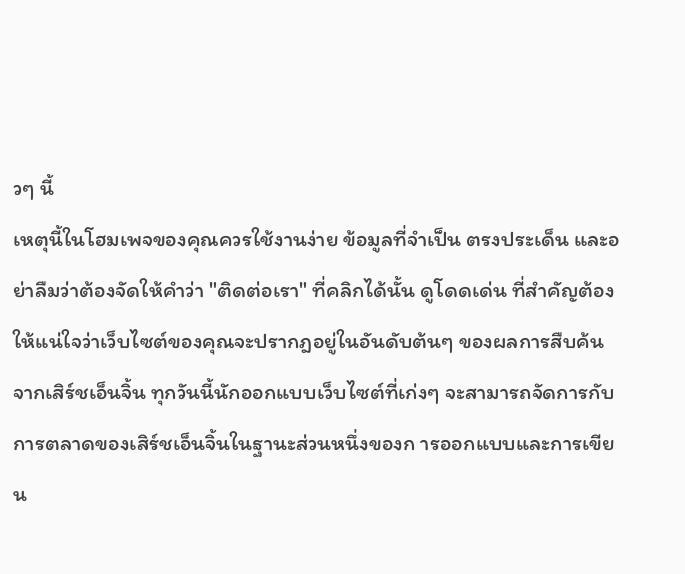วๆ นี้
เหตุนี้ในโฮมเพจของคุณควรใช้งานง่าย ข้อมูลที่จำเป็น ตรงประเด็น และอย่าลืมว่าต้องจัดให้คำว่า "ติดต่อเรา" ที่คลิกได้นั้น ดูโดดเด่น ที่สำคัญต้องให้แน่ใจว่าเว็บไซต์ของคุณจะปรากฎอยู่ในอันดับต้นๆ ของผลการสืบค้นจากเสิร์ชเอ็นจิ้น ทุกวันนี้นักออกแบบเว็บไซต์ที่เก่งๆ จะสามารถจัดการกับการตลาดของเสิร์ชเอ็นจิ้นในฐานะส่วนหนึ่งของก ารออกแบบและการเขียน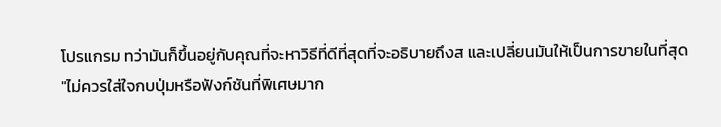โปรแกรม ทว่ามันก็ขึ้นอยู่กับคุณที่จะหาวิธีที่ดีที่สุดที่จะอธิบายถึงส และเปลี่ยนมันให้เป็นการขายในที่สุด
"ไม่ควรใส่ใจกบปุ่มหรือฟังก์ชันที่พิเศษมาก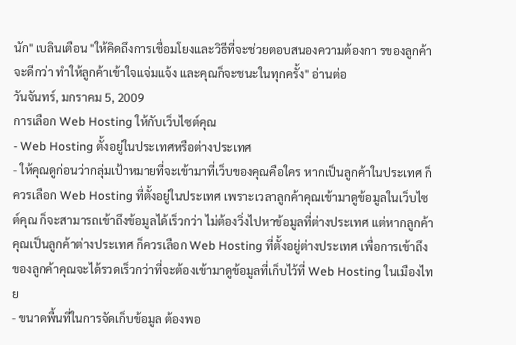นัก" เบลินเตือน "ให้คิดถึงการเชื่อมโยงและวิธีที่จะช่วยตอบสนองความต้องกา รของลูกค้าจะดีกว่า ทำให้ลูกค้าเข้าใจแจ่มแจ้ง และคุณก็จะชนะในทุกครั้ง" อ่านต่อ
วันจันทร์, มกราคม 5, 2009
การเลือก Web Hosting ให้กับเว็บไซต์คุณ
- Web Hosting ตั้งอยู่ในประเทศหรือต่างประเทศ
- ให้คุณดูก่อนว่ากลุ่มเป้าหมายที่จะเข้ามาที่เว็บของคุณคือใคร หากเป็นลูกค้าในประเทศ ก็ควรเลือก Web Hosting ที่ตั้งอยู่ในประเทศ เพราะเวลาลูกค้าคุณเข้ามาดูข้อมูลในเว็บไซต์คุณ ก็จะสามารถเข้าถึงข้อมูลได้เร็วกว่า ไม่ต้องวิ่งไปหาข้อมูลที่ต่างประเทศ แต่หากลูกค้าคุณเป็นลูกค้าต่างประเทศ ก็ควรเลือก Web Hosting ที่ตั้งอยู่ต่างประเทศ เพื่อการเข้าถึงของลูกค้าคุณจะได้รวดเร็วกว่าที่จะต้องเข้ามาดูข้อมูลที่เก็บไว้ที่ Web Hosting ในเมืองไทย
- ขนาดพื้นที่ในการจัดเก็บข้อมูล ต้องพอ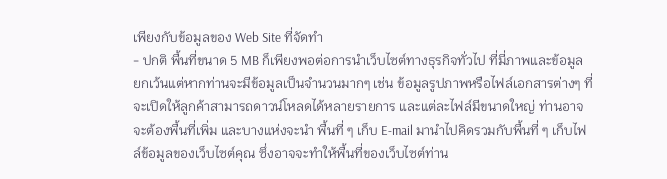เพียงกับข้อมูลของ Web Site ที่จัดทำ
- ปกติ พื้นที่ขนาด 5 MB ก็เพียงพอต่อการนำเว็บไซต์ทางธุรกิจทั่วไป ที่มี่ภาพและข้อมูล ยกเว้นแต่หากท่านจะมีข้อมูลเป็นจำนวนมากๆ เช่น ข้อมูลรูปภาพหรือไฟล์เอกสารต่างๆ ที่จะเปิดให้ลูกค้าสามารถดาวน์โหลดได้หลายรายการ และแต่ละไฟล์มีขนาดใหญ่ ท่านอาจจะต้องพื้นที่เพิ่ม และบางแห่งจะนำ พื้นที่ ๆ เก็บ E-mail มานำไปคิดรวมกับพื้นที่ ๆ เก็บไฟล์ข้อมูลของเว็บไซต์คุณ ซึ่งอาจจะทำให้พื้นที่ของเว็บไซต์ท่าน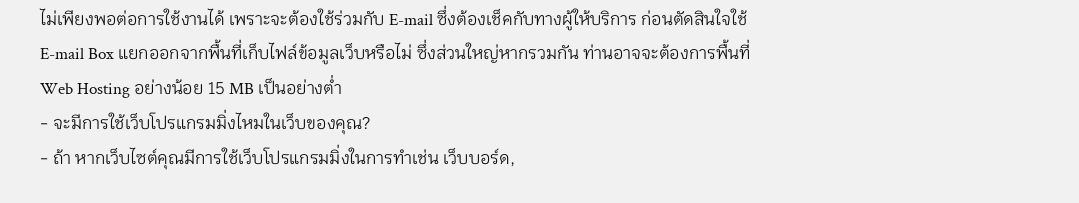ไม่เพียงพอต่อการใช้งานได้ เพราะจะต้องใช้ร่วมกับ E-mail ซึ่งต้องเช็คกับทางผู้ให้บริการ ก่อนตัดสินใจใช้ E-mail Box แยกออกจากพื้นที่เก็บไฟล์ข้อมูลเว็บหรือไม่ ซึ่งส่วนใหญ่หากรวมกัน ท่านอาจจะต้องการพื้นที่ Web Hosting อย่างน้อย 15 MB เป็นอย่างต่ำ
- จะมีการใช้เว็บโปรแกรมมิ่งไหมในเว็บของคุณ?
- ถ้า หากเว็บไซต์คุณมีการใช้เว็บโปรแกรมมิ่งในการทำเช่น เว็บบอร์ด,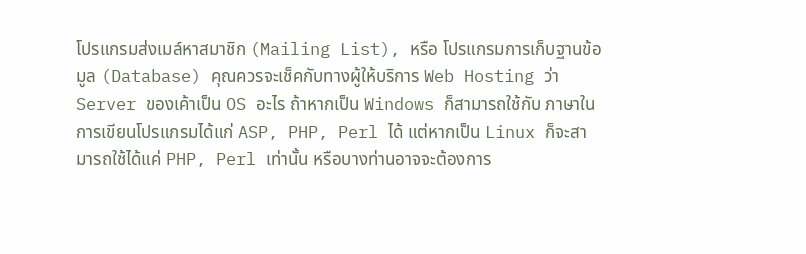โปรแกรมส่งเมล์หาสมาชิก (Mailing List), หรือ โปรแกรมการเก็บฐานข้อมูล (Database) คุณควรจะเช็คกับทางผู้ให้บริการ Web Hosting ว่า Server ของเค้าเป็น OS อะไร ถ้าหากเป็น Windows ก็สามารถใช้กับ ภาษาในการเขียนโปรแกรมได้แก่ ASP, PHP, Perl ได้ แต่หากเป็น Linux ก็จะสามารถใช้ได้แค่ PHP, Perl เท่านั้น หรือบางท่านอาจจะต้องการ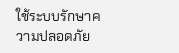ใช้ระบบรักษาความปลอดภัย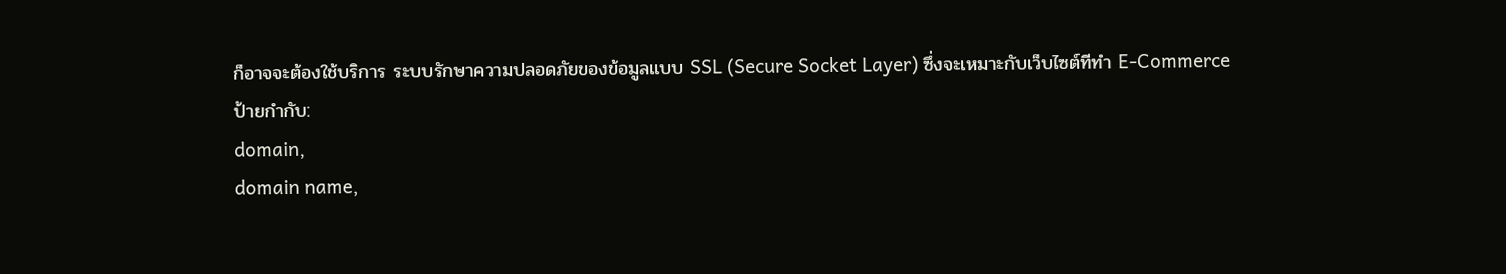ก็อาจจะต้องใช้บริการ ระบบรักษาความปลอดภัยของข้อมูลแบบ SSL (Secure Socket Layer) ซึ่งจะเหมาะกับเว็บไซต์ทีทำ E-Commerce
ป้ายกำกับ:
domain,
domain name,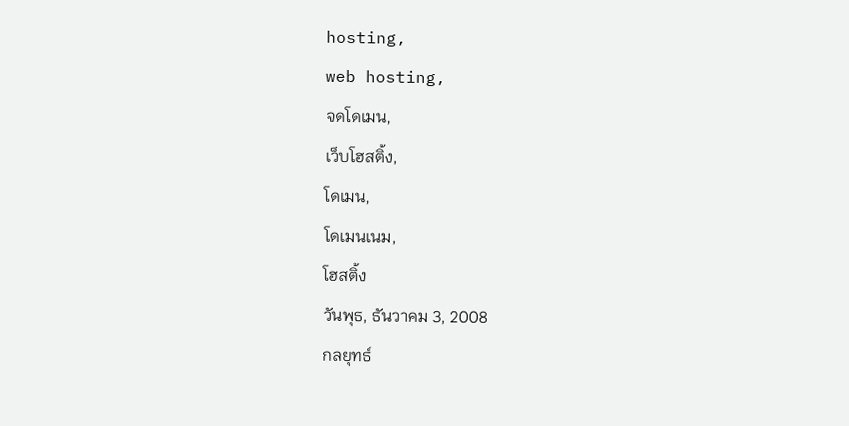hosting,
web hosting,
จดโดเมน,
เว็บโฮสติ้ง,
โดเมน,
โดเมนเนม,
โฮสติ้ง
วันพุธ, ธันวาคม 3, 2008
กลยุทธ์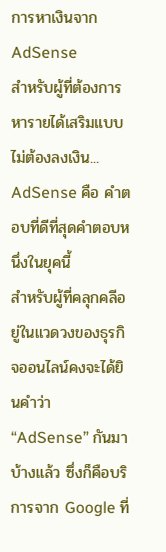การหาเงินจาก AdSense
สำหรับผู้ที่ต้องการหารายได้เสริมแบบไม่ต้องลงเงิน... AdSense คือ คำตอบที่ดีที่สุดคำตอบหนึ่งในยุคนี้
สำหรับผู้ที่คลุกคลีอยู่ในแวดวงของธุรกิจออนไลน์คงจะได้ยินคำว่า “AdSense” กันมาบ้างแล้ว ซึ่งก็คือบริการจาก Google ที่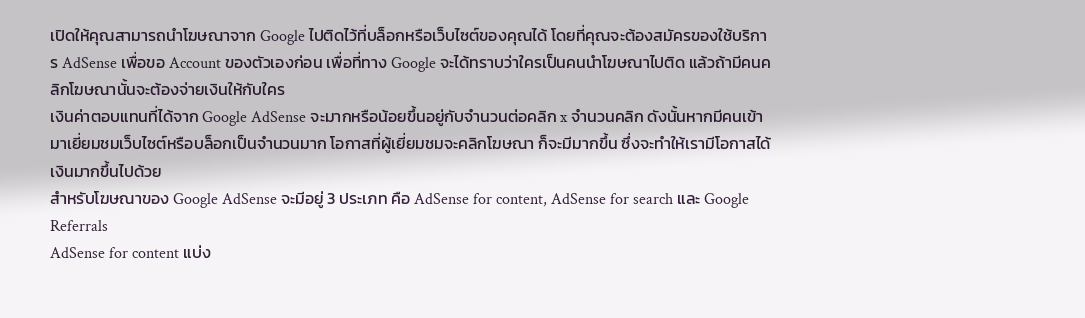เปิดให้คุณสามารถนำโฆษณาจาก Google ไปติดไว้ที่บล็อกหรือเว็บไซต์ของคุณได้ โดยที่คุณจะต้องสมัครของใช้บริการ AdSense เพื่อขอ Account ของตัวเองก่อน เพื่อที่ทาง Google จะได้ทราบว่าใครเป็นคนนำโฆษณาไปติด แล้วถ้ามีคนคลิกโฆษณานั้นจะต้องจ่ายเงินให้กับใคร
เงินค่าตอบแทนที่ได้จาก Google AdSense จะมากหรือน้อยขึ้นอยู่กับจำนวนต่อคลิก x จำนวนคลิก ดังนั้นหากมีคนเข้ามาเยี่ยมชมเว็บไซต์หรือบล็อกเป็นจำนวนมาก โอกาสที่ผู้เยี่ยมชมจะคลิกโฆษณา ก็จะมีมากขึ้น ซึ่งจะทำให้เรามีโอกาสได้เงินมากขึ้นไปด้วย
สำหรับโฆษณาของ Google AdSense จะมีอยู่ 3 ประเภท คือ AdSense for content, AdSense for search และ Google Referrals
AdSense for content แบ่ง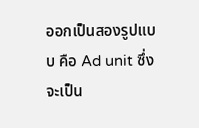ออกเป็นสองรูปแบบ คือ Ad unit ซึ่งจะเป็น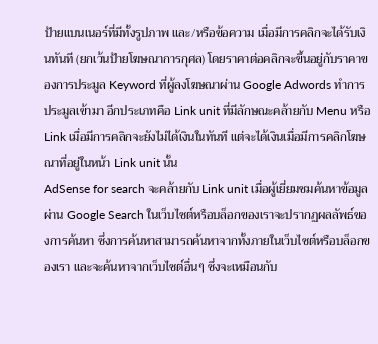ป้ายแบนเนอร์ที่มีทั้งรูปภาพ และ/หรือข้อความ เมื่อมีการคลิกจะได้รับเงินทันที (ยกเว้นป้ายโฆษณาการกุศล) โดยราคาต่อคลิกจะขึ้นอยู่กับราคาของการประมูล Keyword ที่ผู้ลงโฆษณาผ่าน Google Adwords ทำการประมูลเข้ามา อีกประเภทคือ Link unit ที่มีลักษณะคล้ายกับ Menu หรือ Link เมื่อมีการคลิกจะยังไม่ได้เงินในทันที แต่จะได้เงินเมื่อมีการคลิกโฆษณาที่อยู่ในหน้า Link unit นั้น
AdSense for search จะคล้ายกับ Link unit เมื่อผู้เยี่ยมชมค้นหาข้อมูล ผ่าน Google Search ในเว็บไซต์หรือบล็อกของเราจะปรากฏผลลัพธ์ของการค้นหา ซึ่งการค้นหาสามารถค้นหาจากทั้งภายในเว็บไซต์หรือบล็อกของเรา และจะค้นหาจากเว็บไซต์อื่นๆ ซึ่งจะเหมือนกับ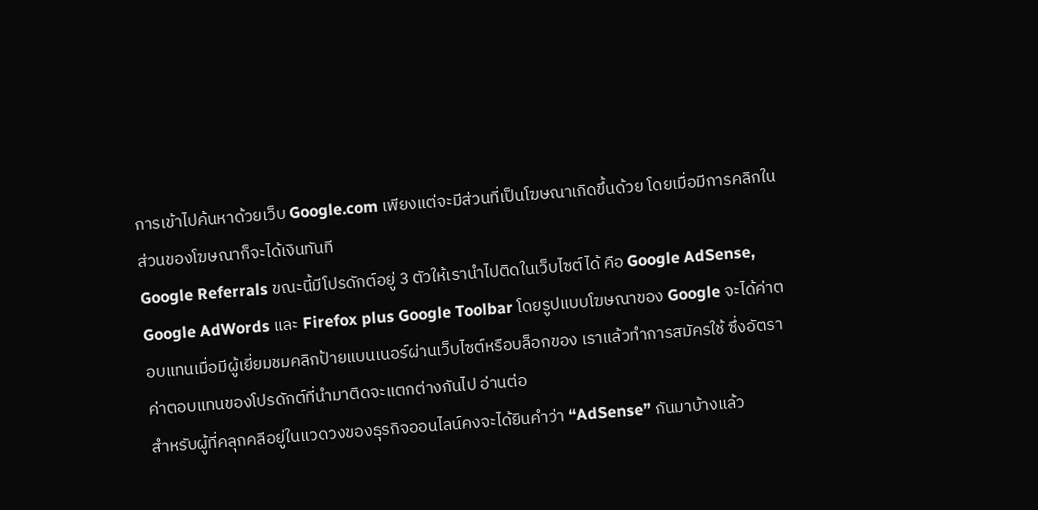การเข้าไปค้นหาด้วยเว็บ Google.com เพียงแต่จะมีส่วนที่เป็นโฆษณาเกิดขึ้นด้วย โดยเมื่อมีการคลิกในส่วนของโฆษณาก็จะได้เงินทันที
Google Referrals ขณะนี้มีโปรดักต์อยู่ 3 ตัวให้เรานำไปติดในเว็บไซต์ได้ คือ Google AdSense, Google AdWords และ Firefox plus Google Toolbar โดยรูปแบบโฆษณาของ Google จะได้ค่าตอบแทนเมื่อมีผู้เยี่ยมชมคลิกป้ายแบนเนอร์ผ่านเว็บไซต์หรือบล็อกของ เราแล้วทำการสมัครใช้ ซึ่งอัตราค่าตอบแทนของโปรดักต์ที่นำมาติดจะแตกต่างกันไป อ่านต่อ
สำหรับผู้ที่คลุกคลีอยู่ในแวดวงของธุรกิจออนไลน์คงจะได้ยินคำว่า “AdSense” กันมาบ้างแล้ว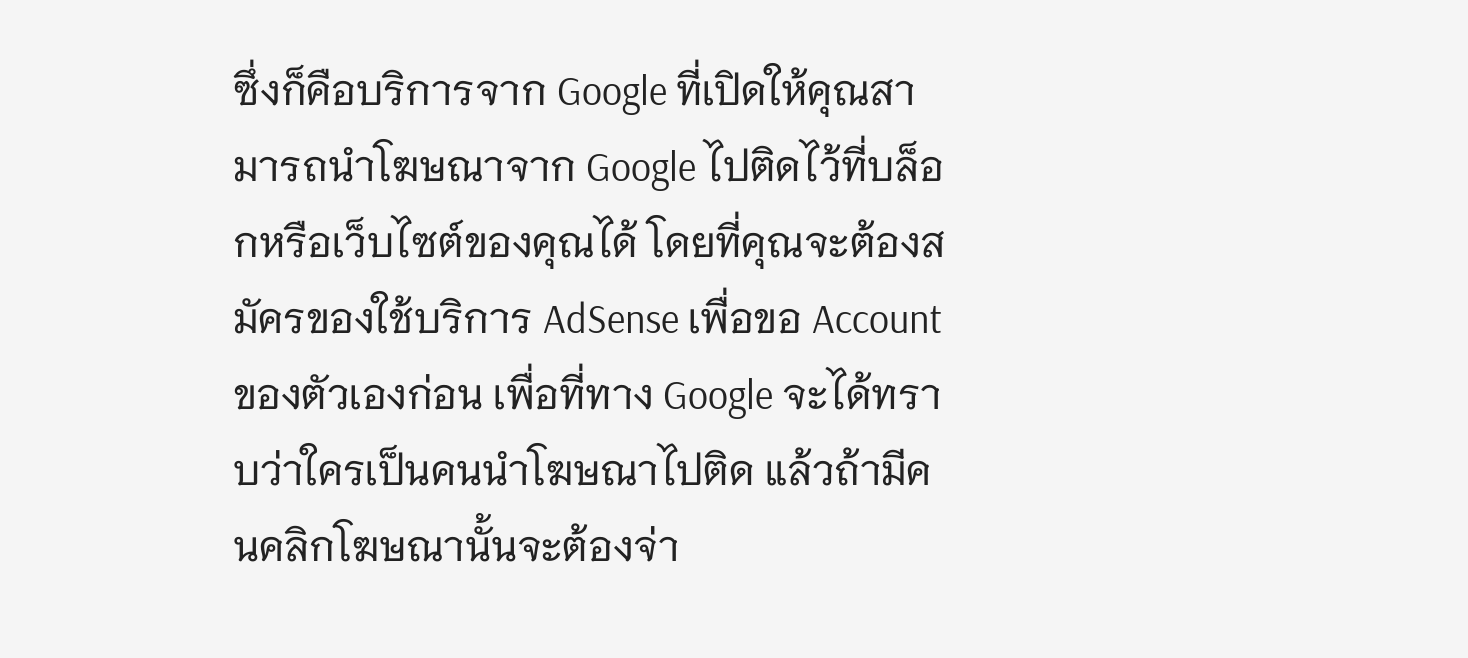ซึ่งก็คือบริการจาก Google ที่เปิดให้คุณสามารถนำโฆษณาจาก Google ไปติดไว้ที่บล็อกหรือเว็บไซต์ของคุณได้ โดยที่คุณจะต้องสมัครของใช้บริการ AdSense เพื่อขอ Account ของตัวเองก่อน เพื่อที่ทาง Google จะได้ทราบว่าใครเป็นคนนำโฆษณาไปติด แล้วถ้ามีคนคลิกโฆษณานั้นจะต้องจ่า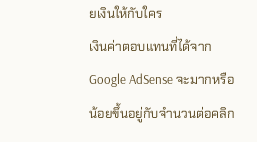ยเงินให้กับใคร
เงินค่าตอบแทนที่ได้จาก Google AdSense จะมากหรือน้อยขึ้นอยู่กับจำนวนต่อคลิก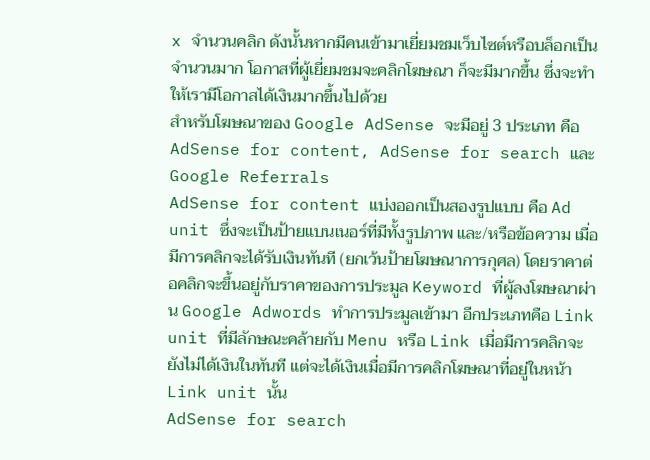x จำนวนคลิก ดังนั้นหากมีคนเข้ามาเยี่ยมชมเว็บไซต์หรือบล็อกเป็นจำนวนมาก โอกาสที่ผู้เยี่ยมชมจะคลิกโฆษณา ก็จะมีมากขึ้น ซึ่งจะทำให้เรามีโอกาสได้เงินมากขึ้นไปด้วย
สำหรับโฆษณาของ Google AdSense จะมีอยู่ 3 ประเภท คือ AdSense for content, AdSense for search และ Google Referrals
AdSense for content แบ่งออกเป็นสองรูปแบบ คือ Ad unit ซึ่งจะเป็นป้ายแบนเนอร์ที่มีทั้งรูปภาพ และ/หรือข้อความ เมื่อมีการคลิกจะได้รับเงินทันที (ยกเว้นป้ายโฆษณาการกุศล) โดยราคาต่อคลิกจะขึ้นอยู่กับราคาของการประมูล Keyword ที่ผู้ลงโฆษณาผ่าน Google Adwords ทำการประมูลเข้ามา อีกประเภทคือ Link unit ที่มีลักษณะคล้ายกับ Menu หรือ Link เมื่อมีการคลิกจะยังไม่ได้เงินในทันที แต่จะได้เงินเมื่อมีการคลิกโฆษณาที่อยู่ในหน้า Link unit นั้น
AdSense for search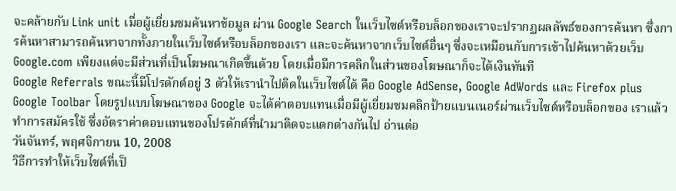จะคล้ายกับ Link unit เมื่อผู้เยี่ยมชมค้นหาข้อมูล ผ่าน Google Search ในเว็บไซต์หรือบล็อกของเราจะปรากฏผลลัพธ์ของการค้นหา ซึ่งการค้นหาสามารถค้นหาจากทั้งภายในเว็บไซต์หรือบล็อกของเรา และจะค้นหาจากเว็บไซต์อื่นๆ ซึ่งจะเหมือนกับการเข้าไปค้นหาด้วยเว็บ Google.com เพียงแต่จะมีส่วนที่เป็นโฆษณาเกิดขึ้นด้วย โดยเมื่อมีการคลิกในส่วนของโฆษณาก็จะได้เงินทันที
Google Referrals ขณะนี้มีโปรดักต์อยู่ 3 ตัวให้เรานำไปติดในเว็บไซต์ได้ คือ Google AdSense, Google AdWords และ Firefox plus Google Toolbar โดยรูปแบบโฆษณาของ Google จะได้ค่าตอบแทนเมื่อมีผู้เยี่ยมชมคลิกป้ายแบนเนอร์ผ่านเว็บไซต์หรือบล็อกของ เราแล้วทำการสมัครใช้ ซึ่งอัตราค่าตอบแทนของโปรดักต์ที่นำมาติดจะแตกต่างกันไป อ่านต่อ
วันจันทร์, พฤศจิกายน 10, 2008
วิธีการทำให้เว็บไซต์ที่เป็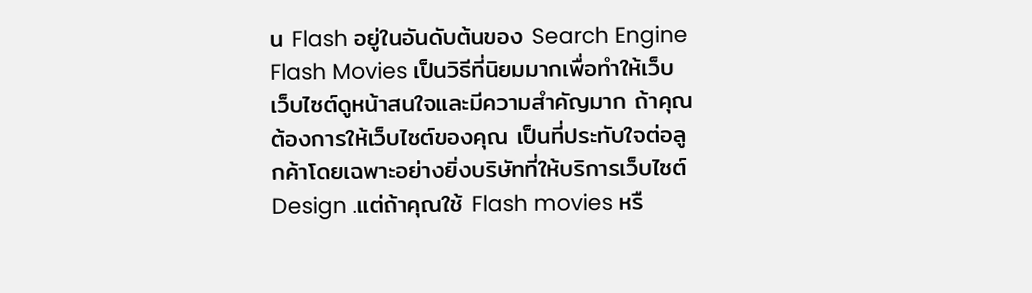น Flash อยู่ในอันดับต้นของ Search Engine
Flash Movies เป็นวิธีที่นิยมมากเพื่อทำให้เว็บเว็บไซต์ดูหน้าสนใจและมีความสำคัญมาก ถ้าคุณต้องการให้เว็บไซต์ของคุณ เป็นที่ประทับใจต่อลูกค้าโดยเฉพาะอย่างยิ่งบริษัทที่ให้บริการเว็บไซต์ Design .แต่ถ้าคุณใช้ Flash movies หรื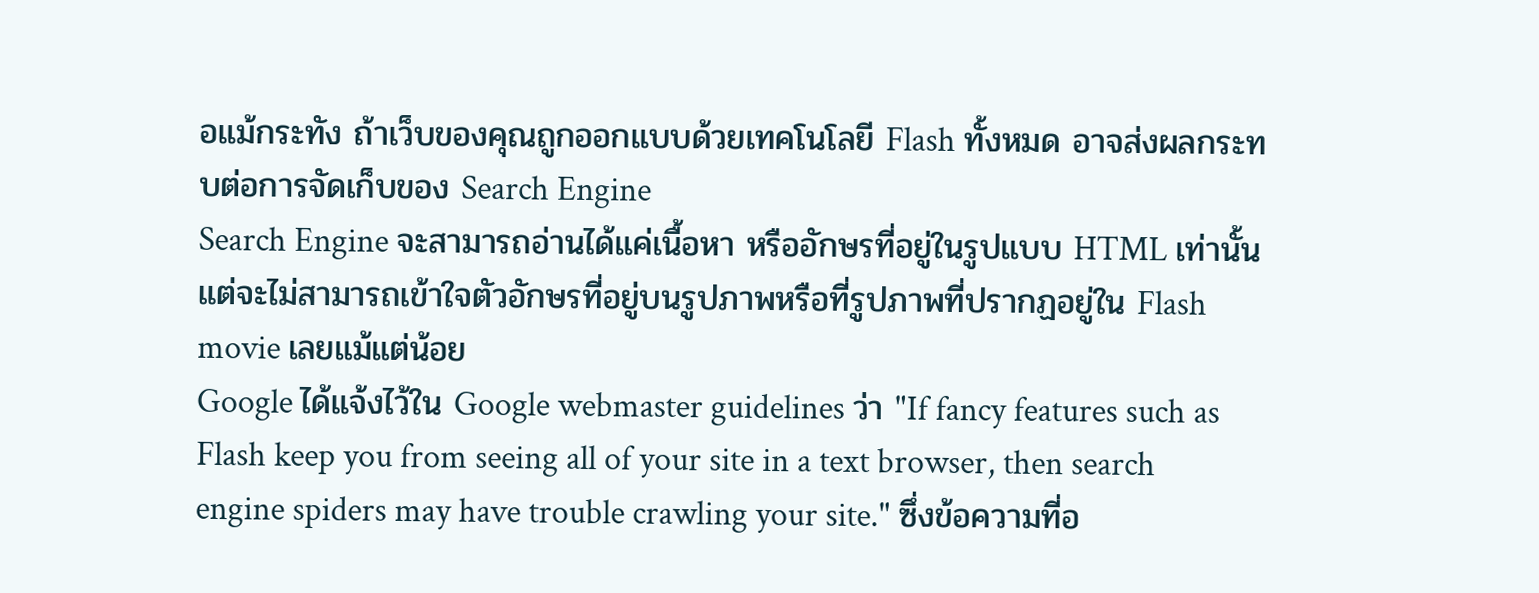อแม้กระทัง ถ้าเว็บของคุณถูกออกแบบด้วยเทคโนโลยี Flash ทั้งหมด อาจส่งผลกระทบต่อการจัดเก็บของ Search Engine
Search Engine จะสามารถอ่านได้แค่เนื้อหา หรืออักษรที่อยู่ในรูปแบบ HTML เท่านั้น แต่จะไม่สามารถเข้าใจตัวอักษรที่อยู่บนรูปภาพหรือที่รูปภาพที่ปรากฏอยู่ใน Flash movie เลยแม้แต่น้อย
Google ได้แจ้งไว้ใน Google webmaster guidelines ว่า "If fancy features such as Flash keep you from seeing all of your site in a text browser, then search engine spiders may have trouble crawling your site." ซึ่งข้อความที่อ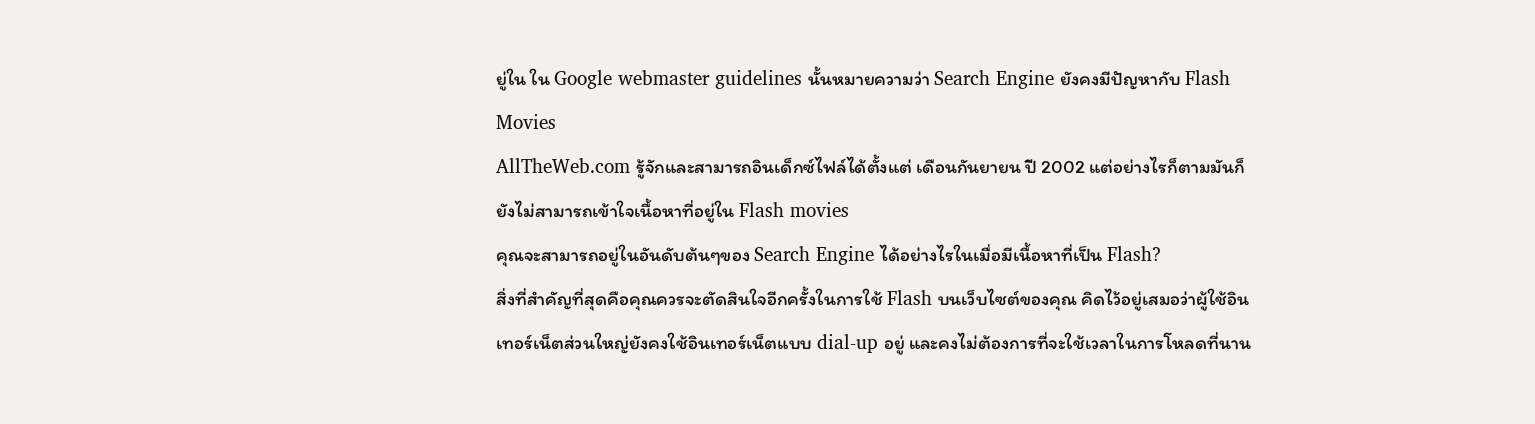ยู่ใน ใน Google webmaster guidelines นั้นหมายความว่า Search Engine ยังคงมีปัญหากับ Flash Movies
AllTheWeb.com รู้จักและสามารถอินเด็กซ์ไฟล์ได้ตั้งแต่ เดือนกันยายน ปี 2002 แต่อย่างไรก็ตามมันก็ยังไม่สามารถเข้าใจเนื้อหาที่อยู่ใน Flash movies
คุณจะสามารถอยู่ในอันดับต้นๆของ Search Engine ได้อย่างไรในเมื่อมีเนื้อหาที่เป็น Flash?
สิ่งที่สำคัญที่สุดคือคุณควรจะตัดสินใจอีกครั้งในการใช้ Flash บนเว็บไซต์ของคุณ คิดไว้อยู่เสมอว่าผู้ใช้อินเทอร์เน็ตส่วนใหญ่ยังคงใช้อินเทอร์เน็ตแบบ dial-up อยู่ และคงไม่ต้องการที่จะใช้เวลาในการโหลดที่นาน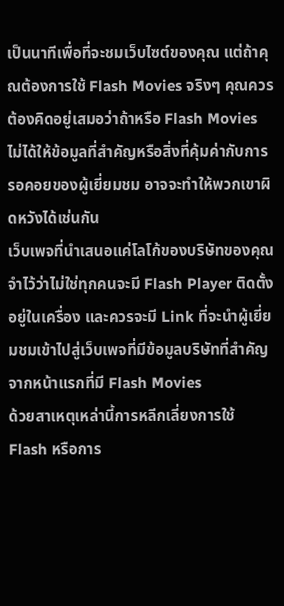เป็นนาทีเพื่อที่จะชมเว็บไซต์ของคุณ แต่ถ้าคุณต้องการใช้ Flash Movies จริงๆ คุณควรต้องคิดอยู่เสมอว่าถ้าหรือ Flash Movies ไม่ได้ให้ข้อมูลที่สำคัญหรือสิ่งที่คุ้มค่ากับการรอคอยของผู้เยี่ยมชม อาจจะทำให้พวกเขาผิดหวังได้เช่นกัน
เว็บเพจที่นำเสนอแค่โลโก้ของบริษัทของคุณ
จำไว้ว่าไม่ใช่ทุกคนจะมี Flash Player ติดตั้งอยู่ในเครื่อง และควรจะมี Link ที่จะนำผู้เยี่ยมชมเข้าไปสู่เว็บเพจที่มีข้อมูลบริษัทที่สำคัญ จากหน้าแรกที่มี Flash Movies
ด้วยสาเหตุเหล่านี้การหลีกเลี่ยงการใช้ Flash หรือการ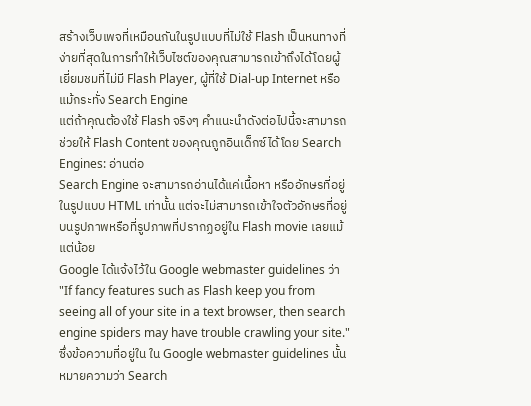สร้างเว็บเพจที่เหมือนกันในรูปแบบที่ไม่ใช้ Flash เป็นหนทางที่ง่ายที่สุดในการทำให้เว็บไซต์ของคุณสามารถเข้าถึงได้โดยผู้เยี่ยมชมที่ไม่มี Flash Player, ผู้ที่ใช้ Dial-up Internet หรือแม้กระทั่ง Search Engine
แต่ถ้าคุณต้องใช้ Flash จริงๆ คำแนะนำดังต่อไปนี้จะสามารถช่วยให้ Flash Content ของคุณถูกอินเด็กซ์ได้โดย Search Engines: อ่านต่อ
Search Engine จะสามารถอ่านได้แค่เนื้อหา หรืออักษรที่อยู่ในรูปแบบ HTML เท่านั้น แต่จะไม่สามารถเข้าใจตัวอักษรที่อยู่บนรูปภาพหรือที่รูปภาพที่ปรากฏอยู่ใน Flash movie เลยแม้แต่น้อย
Google ได้แจ้งไว้ใน Google webmaster guidelines ว่า "If fancy features such as Flash keep you from seeing all of your site in a text browser, then search engine spiders may have trouble crawling your site." ซึ่งข้อความที่อยู่ใน ใน Google webmaster guidelines นั้นหมายความว่า Search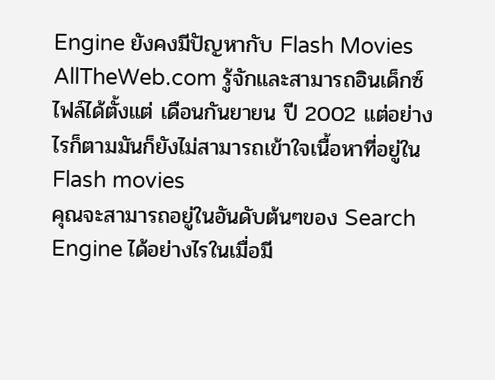Engine ยังคงมีปัญหากับ Flash Movies
AllTheWeb.com รู้จักและสามารถอินเด็กซ์ไฟล์ได้ตั้งแต่ เดือนกันยายน ปี 2002 แต่อย่างไรก็ตามมันก็ยังไม่สามารถเข้าใจเนื้อหาที่อยู่ใน Flash movies
คุณจะสามารถอยู่ในอันดับต้นๆของ Search Engine ได้อย่างไรในเมื่อมี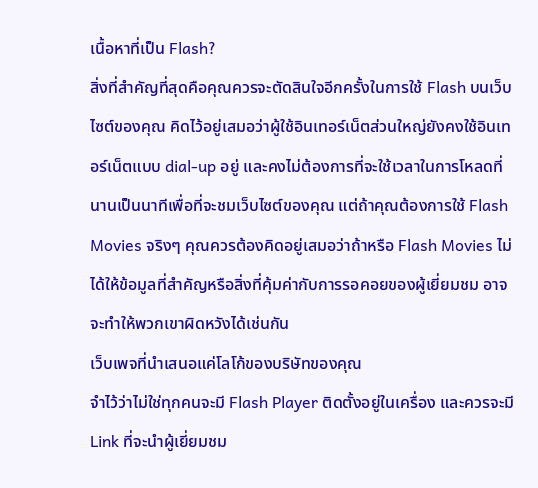เนื้อหาที่เป็น Flash?
สิ่งที่สำคัญที่สุดคือคุณควรจะตัดสินใจอีกครั้งในการใช้ Flash บนเว็บไซต์ของคุณ คิดไว้อยู่เสมอว่าผู้ใช้อินเทอร์เน็ตส่วนใหญ่ยังคงใช้อินเทอร์เน็ตแบบ dial-up อยู่ และคงไม่ต้องการที่จะใช้เวลาในการโหลดที่นานเป็นนาทีเพื่อที่จะชมเว็บไซต์ของคุณ แต่ถ้าคุณต้องการใช้ Flash Movies จริงๆ คุณควรต้องคิดอยู่เสมอว่าถ้าหรือ Flash Movies ไม่ได้ให้ข้อมูลที่สำคัญหรือสิ่งที่คุ้มค่ากับการรอคอยของผู้เยี่ยมชม อาจจะทำให้พวกเขาผิดหวังได้เช่นกัน
เว็บเพจที่นำเสนอแค่โลโก้ของบริษัทของคุณ
จำไว้ว่าไม่ใช่ทุกคนจะมี Flash Player ติดตั้งอยู่ในเครื่อง และควรจะมี Link ที่จะนำผู้เยี่ยมชม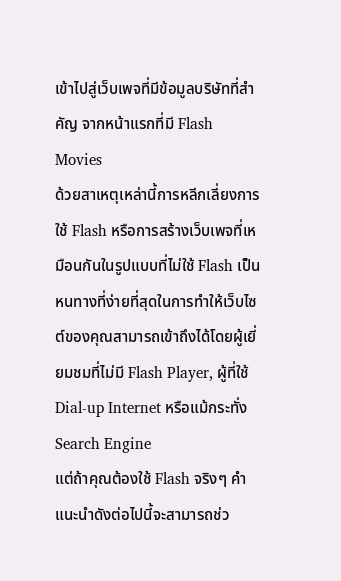เข้าไปสู่เว็บเพจที่มีข้อมูลบริษัทที่สำคัญ จากหน้าแรกที่มี Flash Movies
ด้วยสาเหตุเหล่านี้การหลีกเลี่ยงการใช้ Flash หรือการสร้างเว็บเพจที่เหมือนกันในรูปแบบที่ไม่ใช้ Flash เป็นหนทางที่ง่ายที่สุดในการทำให้เว็บไซต์ของคุณสามารถเข้าถึงได้โดยผู้เยี่ยมชมที่ไม่มี Flash Player, ผู้ที่ใช้ Dial-up Internet หรือแม้กระทั่ง Search Engine
แต่ถ้าคุณต้องใช้ Flash จริงๆ คำแนะนำดังต่อไปนี้จะสามารถช่ว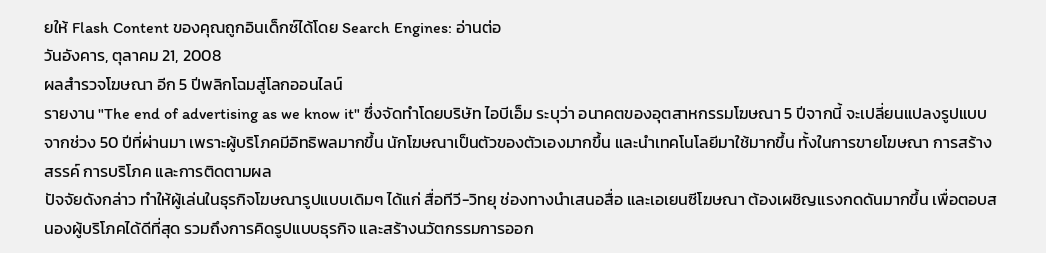ยให้ Flash Content ของคุณถูกอินเด็กซ์ได้โดย Search Engines: อ่านต่อ
วันอังคาร, ตุลาคม 21, 2008
ผลสำรวจโฆษณา อีก 5 ปีพลิกโฉมสู่โลกออนไลน์
รายงาน "The end of advertising as we know it" ซึ่งจัดทำโดยบริษัท ไอบีเอ็ม ระบุว่า อนาคตของอุตสาหกรรมโฆษณา 5 ปีจากนี้ จะเปลี่ยนแปลงรูปแบบจากช่วง 50 ปีที่ผ่านมา เพราะผู้บริโภคมีอิทธิพลมากขึ้น นักโฆษณาเป็นตัวของตัวเองมากขึ้น และนำเทคโนโลยีมาใช้มากขึ้น ทั้งในการขายโฆษณา การสร้างสรรค์ การบริโภค และการติดตามผล
ปัจจัยดังกล่าว ทำให้ผู้เล่นในธุรกิจโฆษณารูปแบบเดิมๆ ได้แก่ สื่อทีวี-วิทยุ ช่องทางนำเสนอสื่อ และเอเยนซีโฆษณา ต้องเผชิญแรงกดดันมากขึ้น เพื่อตอบสนองผู้บริโภคได้ดีที่สุด รวมถึงการคิดรูปแบบธุรกิจ และสร้างนวัตกรรมการออก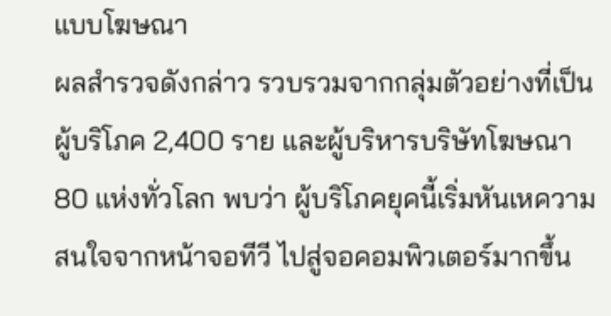แบบโฆษณา
ผลสำรวจดังกล่าว รวบรวมจากกลุ่มตัวอย่างที่เป็นผู้บริโภค 2,400 ราย และผู้บริหารบริษัทโฆษณา 80 แห่งทั่วโลก พบว่า ผู้บริโภคยุคนี้เริ่มหันเหความสนใจจากหน้าจอทีวี ไปสู่จอคอมพิวเตอร์มากขึ้น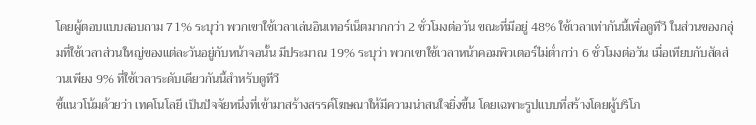โดยผู้ตอบแบบสอบถาม 71% ระบุว่า พวกเขาใช้เวลาเล่นอินเทอร์เน็ตมากกว่า 2 ชั่วโมงต่อวัน ขณะที่มีอยู่ 48% ใช้เวลาเท่ากันนี้เพื่อดูทีวี ในส่วนของกลุ่มที่ใช้เวลาส่วนใหญ่ของแต่ละวันอยู่กับหน้าจอนั้น มีประมาณ 19% ระบุว่า พวกเขาใช้เวลาหน้าคอมพิวเตอร์ไม่ต่ำกว่า 6 ชั่วโมงต่อวัน เมื่อเทียบกับสัดส่วนเพียง 9% ที่ใช้เวลาระดับเดียวกันนี้สำหรับดูทีวี
ชี้แนวโน้มด้วยว่า เทคโนโลยี เป็นปัจจัยหนึ่งที่เข้ามาสร้างสรรค์โฆษณาให้มีความน่าสนใจยิ่งขึ้น โดยเฉพาะรูปแบบที่สร้างโดยผู้บริโภ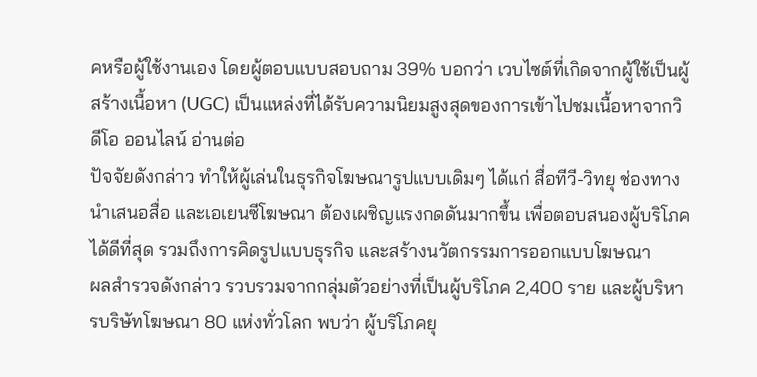คหรือผู้ใช้งานเอง โดยผู้ตอบแบบสอบถาม 39% บอกว่า เวบไซต์ที่เกิดจากผู้ใช้เป็นผู้สร้างเนื้อหา (UGC) เป็นแหล่งที่ได้รับความนิยมสูงสุดของการเข้าไปชมเนื้อหาจากวิดีโอ ออนไลน์ อ่านต่อ
ปัจจัยดังกล่าว ทำให้ผู้เล่นในธุรกิจโฆษณารูปแบบเดิมๆ ได้แก่ สื่อทีวี-วิทยุ ช่องทางนำเสนอสื่อ และเอเยนซีโฆษณา ต้องเผชิญแรงกดดันมากขึ้น เพื่อตอบสนองผู้บริโภคได้ดีที่สุด รวมถึงการคิดรูปแบบธุรกิจ และสร้างนวัตกรรมการออกแบบโฆษณา
ผลสำรวจดังกล่าว รวบรวมจากกลุ่มตัวอย่างที่เป็นผู้บริโภค 2,400 ราย และผู้บริหารบริษัทโฆษณา 80 แห่งทั่วโลก พบว่า ผู้บริโภคยุ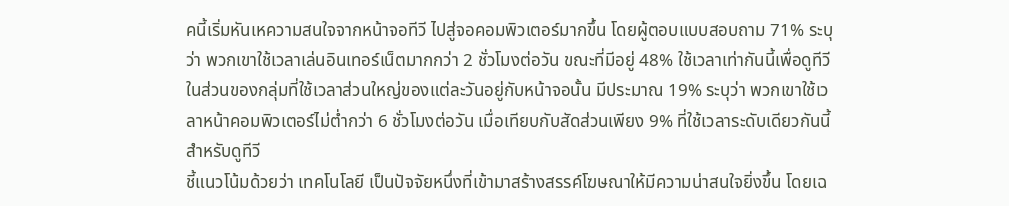คนี้เริ่มหันเหความสนใจจากหน้าจอทีวี ไปสู่จอคอมพิวเตอร์มากขึ้น โดยผู้ตอบแบบสอบถาม 71% ระบุว่า พวกเขาใช้เวลาเล่นอินเทอร์เน็ตมากกว่า 2 ชั่วโมงต่อวัน ขณะที่มีอยู่ 48% ใช้เวลาเท่ากันนี้เพื่อดูทีวี ในส่วนของกลุ่มที่ใช้เวลาส่วนใหญ่ของแต่ละวันอยู่กับหน้าจอนั้น มีประมาณ 19% ระบุว่า พวกเขาใช้เวลาหน้าคอมพิวเตอร์ไม่ต่ำกว่า 6 ชั่วโมงต่อวัน เมื่อเทียบกับสัดส่วนเพียง 9% ที่ใช้เวลาระดับเดียวกันนี้สำหรับดูทีวี
ชี้แนวโน้มด้วยว่า เทคโนโลยี เป็นปัจจัยหนึ่งที่เข้ามาสร้างสรรค์โฆษณาให้มีความน่าสนใจยิ่งขึ้น โดยเฉ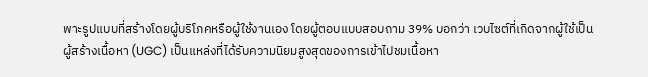พาะรูปแบบที่สร้างโดยผู้บริโภคหรือผู้ใช้งานเอง โดยผู้ตอบแบบสอบถาม 39% บอกว่า เวบไซต์ที่เกิดจากผู้ใช้เป็นผู้สร้างเนื้อหา (UGC) เป็นแหล่งที่ได้รับความนิยมสูงสุดของการเข้าไปชมเนื้อหา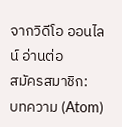จากวิดีโอ ออนไลน์ อ่านต่อ
สมัครสมาชิก:
บทความ (Atom)